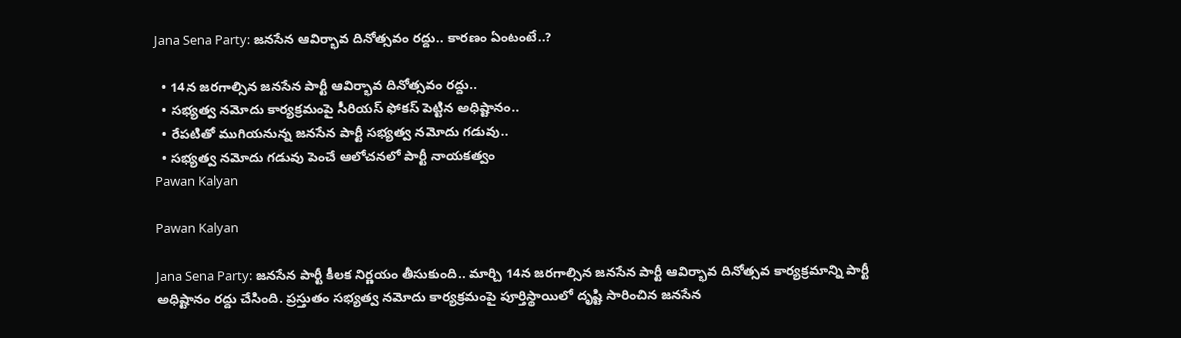Jana Sena Party: జనసేన ఆవిర్భావ దినోత్సవం రద్దు.. కారణం ఏంటంటే..?

  • 14న జరగాల్సిన జనసేన పార్టీ ఆవిర్భావ దినోత్సవం రద్దు..
  • సభ్యత్వ నమోదు కార్యక్రమంపై సీరియస్ ఫోకస్ పెట్టిన అధిష్టానం..
  • రేపటితో ముగియనున్న జనసేన పార్టీ సభ్యత్వ నమోదు గడువు..
  • సభ్యత్వ నమోదు గడువు పెంచే ఆలోచనలో పార్టీ నాయకత్వం
Pawan Kalyan

Pawan Kalyan

Jana Sena Party: జనసేన పార్టీ కీలక నిర్ణయం తీసుకుంది.. మార్చి 14న జరగాల్సిన జనసేన పార్టీ ఆవిర్భావ దినోత్సవ కార్యక్రమాన్ని పార్టీ అధిష్టానం రద్దు చేసింది. ప్రస్తుతం సభ్యత్వ నమోదు కార్యక్రమంపై పూర్తిస్థాయిలో దృష్టి సారించిన జనసేన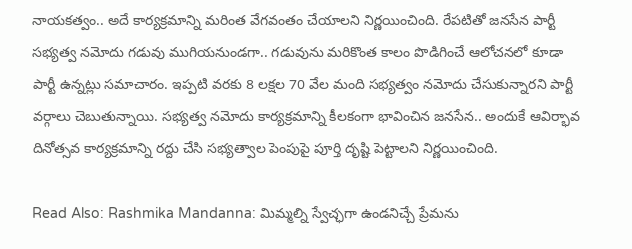నాయకత్వం.. అదే కార్యక్రమాన్ని మరింత వేగవంతం చేయాలని నిర్ణయించింది. రేపటితో జనసేన పార్టీ సభ్యత్వ నమోదు గడువు ముగియనుండగా.. గడువును మరికొంత కాలం పొడిగించే ఆలోచనలో కూడా పార్టీ ఉన్నట్లు సమాచారం. ఇప్పటి వరకు 8 లక్షల 70 వేల మంది సభ్యత్వం నమోదు చేసుకున్నారని పార్టీ వర్గాలు చెబుతున్నాయి. సభ్యత్వ నమోదు కార్యక్రమాన్ని కీలకంగా భావించిన జనసేన.. అందుకే ఆవిర్భావ దినోత్సవ కార్యక్రమాన్ని రద్దు చేసి సభ్యత్వాల పెంపుపై పూర్తి దృష్టి పెట్టాలని నిర్ణయించింది.

Read Also: Rashmika Mandanna: మిమ్మల్ని స్వేచ్ఛగా ఉండనిచ్చే ప్రేమను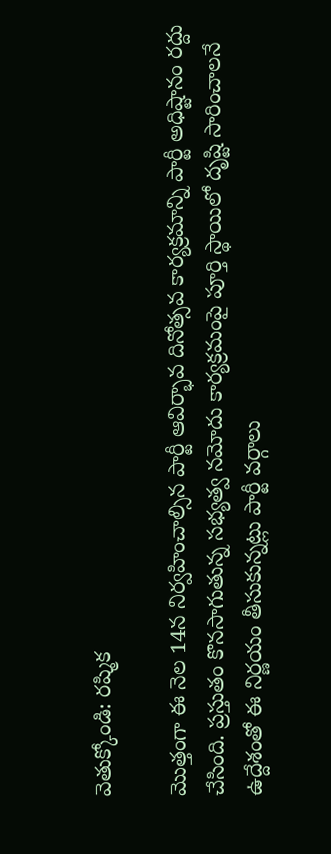వెతుక్కోండి: రష్మిక

మొత్తంగా ఈ నెల 14న నిర్వహించాల్సిన పార్టీ ఆవిర్భావ దినోత్సవ కార్యక్రమాన్ని పార్టీ అధిష్టానం రద్దు చేసింది. ప్రస్తుతం కొనసాగుతున్న సభ్యత్వ నమోదు కార్యక్రమంపై పూర్తి స్థాయిలో దృష్టి సారించాలనే ఉద్దేశంతో ఈ నిర్ణయం తీసుకున్నట్లు పార్టీ వర్గాలు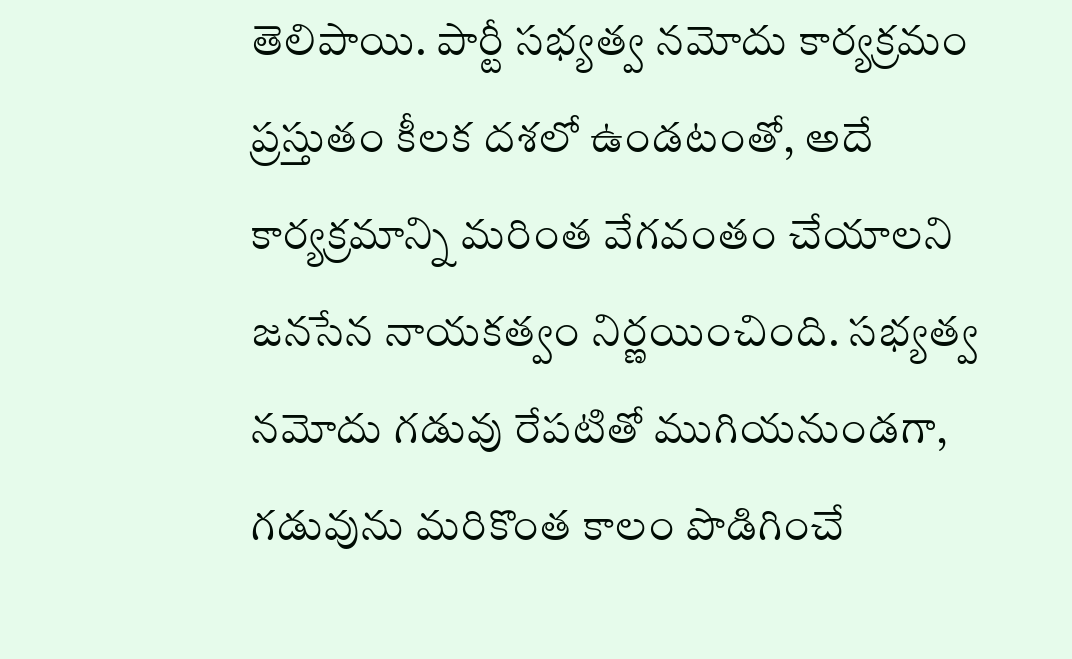తెలిపాయి. పార్టీ సభ్యత్వ నమోదు కార్యక్రమం ప్రస్తుతం కీలక దశలో ఉండటంతో, అదే కార్యక్రమాన్ని మరింత వేగవంతం చేయాలని జనసేన నాయకత్వం నిర్ణయించింది. సభ్యత్వ నమోదు గడువు రేపటితో ముగియనుండగా, గడువును మరికొంత కాలం పొడిగించే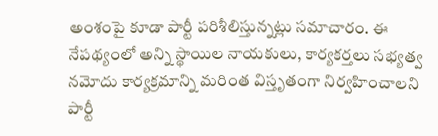అంశంపై కూడా పార్టీ పరిశీలిస్తున్నట్లు సమాచారం. ఈ నేపథ్యంలో అన్ని స్థాయిల నాయకులు, కార్యకర్తలు సభ్యత్వ నమోదు కార్యక్రమాన్ని మరింత విస్తృతంగా నిర్వహించాలని పార్టీ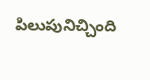పిలుపునిచ్చింది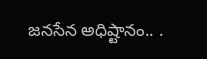జనసేన అధిష్టానం.. .